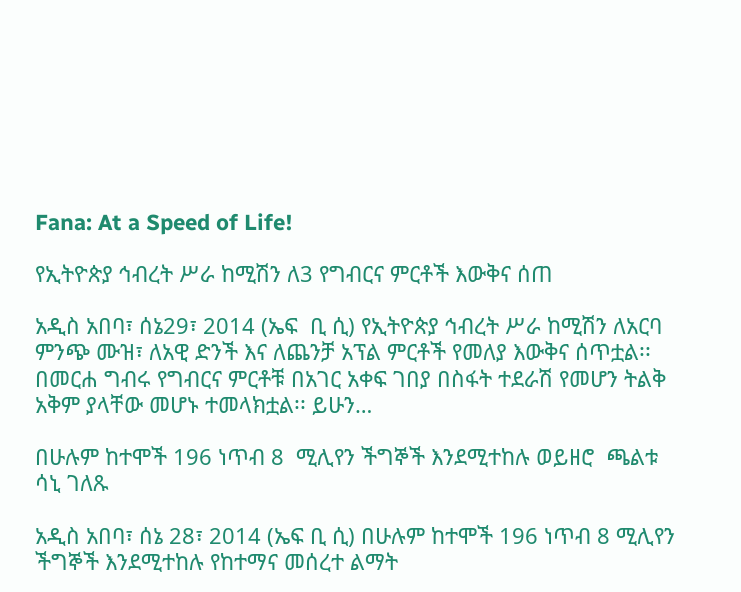Fana: At a Speed of Life!

የኢትዮጵያ ኅብረት ሥራ ከሚሽን ለ3 የግብርና ምርቶች እውቅና ሰጠ

አዲስ አበባ፣ ሰኔ29፣ 2014 (ኤፍ  ቢ ሲ) የኢትዮጵያ ኅብረት ሥራ ከሚሽን ለአርባ ምንጭ ሙዝ፣ ለአዊ ድንች እና ለጨንቻ አፕል ምርቶች የመለያ እውቅና ሰጥቷል፡፡ በመርሐ ግብሩ የግብርና ምርቶቹ በአገር አቀፍ ገበያ በስፋት ተደራሽ የመሆን ትልቅ አቅም ያላቸው መሆኑ ተመላክቷል፡፡ ይሁን…

በሁሉም ከተሞች 196 ነጥብ 8  ሚሊየን ችግኞች እንደሚተከሉ ወይዘሮ  ጫልቱ ሳኒ ገለጹ

አዲስ አበባ፣ ሰኔ 28፣ 2014 (ኤፍ ቢ ሲ) በሁሉም ከተሞች 196 ነጥብ 8 ሚሊየን ችግኞች እንደሚተከሉ የከተማና መሰረተ ልማት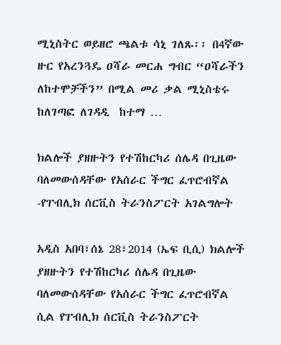ሚኒስትር ወይዘሮ ጫልቱ ሳኒ ገለጹ፡፡ በ4ኛው ዙር የአረንጓዴ ዐሻራ መርሐ ግብር “ዐሻራችን ለከተሞቻችን” በሚል መሪ ቃል ሚኒስቴሩ ከለገጣፎ ለገዳዲ  ከተማ …

ክልሎች ያዘዙትን የተሽከርካሪ ሰሌዳ በጊዜው ባለመውሰዳቸው የአሰራር ችግር ፈጥሮብኛል -የፐብሊክ ሰርቪስ ትራንስፖርት አገልግሎት

አዲስ አበባ፣ሰኔ 28፣2014 (ኤፍ ቢሲ) ክልሎች ያዘዙትን የተሽከርካሪ ሰሌዳ በጊዜው ባለመውሰዳቸው የአሰራር ችግር ፈጥሮብኛል ሲል የፐብሊክ ሰርቪስ ትራንስፖርት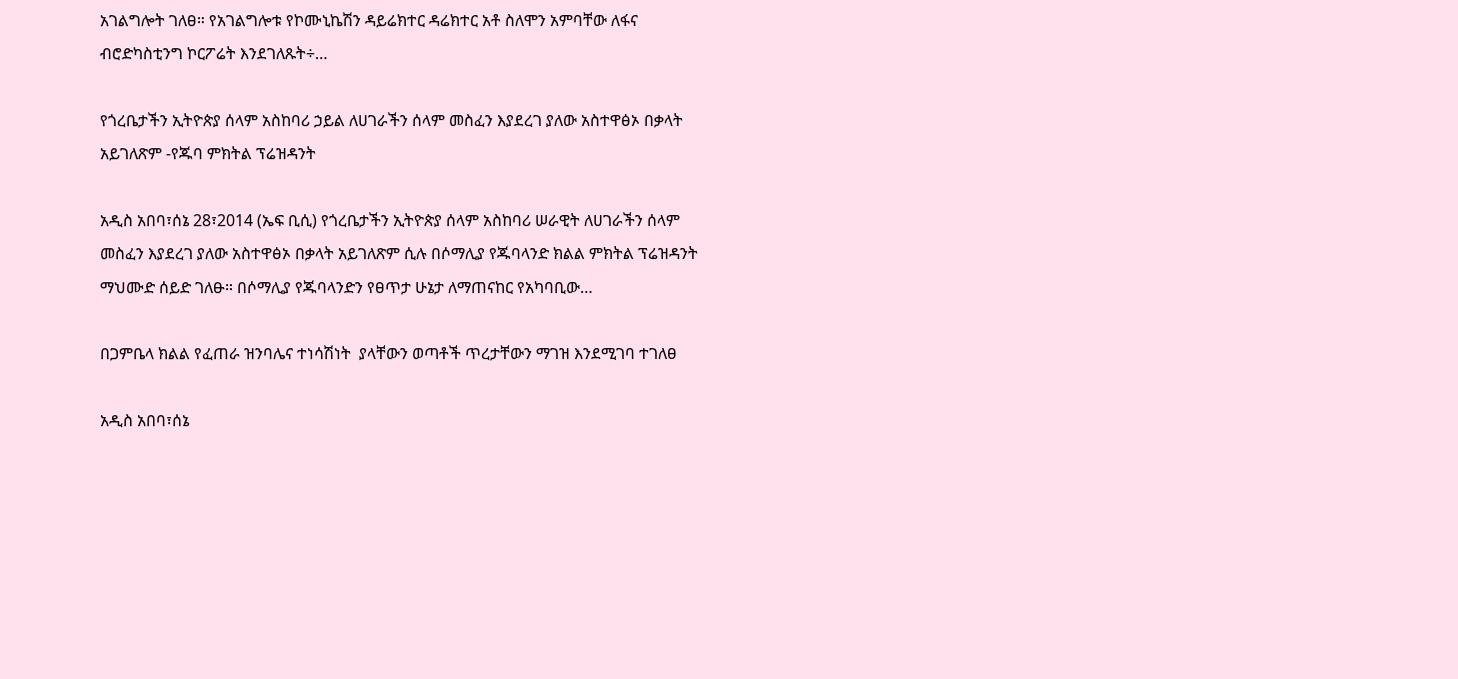አገልግሎት ገለፀ። የአገልግሎቱ የኮሙኒኬሽን ዳይሬክተር ዳሬክተር አቶ ስለሞን አምባቸው ለፋና ብሮድካስቲንግ ኮርፖሬት እንደገለጹት÷…

የጎረቤታችን ኢትዮጵያ ሰላም አስከባሪ ኃይል ለሀገራችን ሰላም መስፈን እያደረገ ያለው አስተዋፅኦ በቃላት አይገለጽም -የጁባ ምክትል ፕሬዝዳንት

አዲስ አበባ፣ሰኔ 28፣2014 (ኤፍ ቢሲ) የጎረቤታችን ኢትዮጵያ ሰላም አስከባሪ ሠራዊት ለሀገራችን ሰላም መስፈን እያደረገ ያለው አስተዋፅኦ በቃላት አይገለጽም ሲሉ በሶማሊያ የጁባላንድ ክልል ምክትል ፕሬዝዳንት ማህሙድ ሰይድ ገለፁ። በሶማሊያ የጁባላንድን የፀጥታ ሁኔታ ለማጠናከር የአካባቢው…

በጋምቤላ ክልል የፈጠራ ዝንባሌና ተነሳሽነት  ያላቸውን ወጣቶች ጥረታቸውን ማገዝ እንደሚገባ ተገለፀ

አዲስ አበባ፣ሰኔ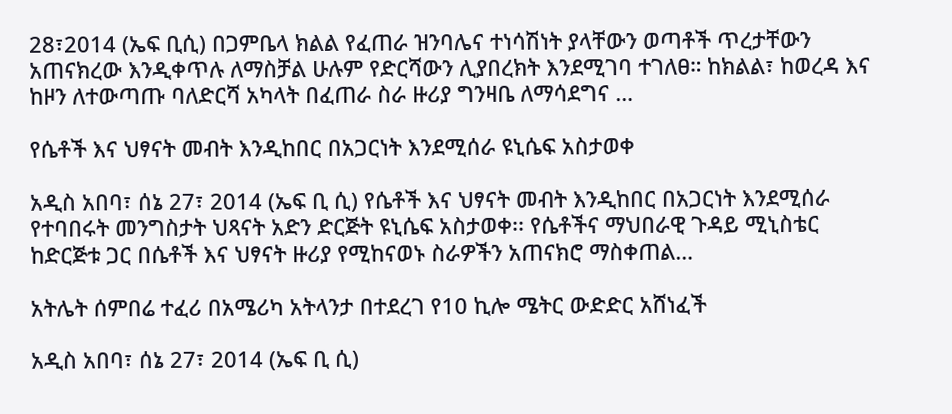28፣2014 (ኤፍ ቢሲ) በጋምቤላ ክልል የፈጠራ ዝንባሌና ተነሳሽነት ያላቸውን ወጣቶች ጥረታቸውን አጠናክረው እንዲቀጥሉ ለማስቻል ሁሉም የድርሻውን ሊያበረክት እንደሚገባ ተገለፀ። ከክልል፣ ከወረዳ እና ከዞን ለተውጣጡ ባለድርሻ አካላት በፈጠራ ስራ ዙሪያ ግንዛቤ ለማሳደግና …

የሴቶች እና ህፃናት መብት እንዲከበር በአጋርነት እንደሚሰራ ዩኒሴፍ አስታወቀ

አዲስ አበባ፣ ሰኔ 27፣ 2014 (ኤፍ ቢ ሲ) የሴቶች እና ህፃናት መብት እንዲከበር በአጋርነት እንደሚሰራ የተባበሩት መንግስታት ህጻናት አድን ድርጅት ዩኒሴፍ አስታወቀ፡፡ የሴቶችና ማህበራዊ ጉዳይ ሚኒስቴር ከድርጅቱ ጋር በሴቶች እና ህፃናት ዙሪያ የሚከናወኑ ስራዎችን አጠናክሮ ማስቀጠል…

አትሌት ሰምበሬ ተፈሪ በአሜሪካ አትላንታ በተደረገ የ10 ኪሎ ሜትር ውድድር አሸነፈች

አዲስ አበባ፣ ሰኔ 27፣ 2014 (ኤፍ ቢ ሲ)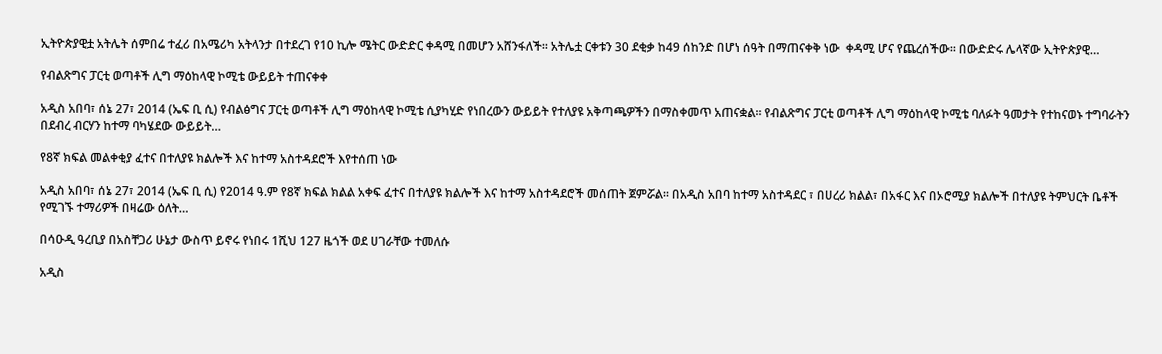ኢትዮጵያዊቷ አትሌት ሰምበሬ ተፈሪ በአሜሪካ አትላንታ በተደረገ የ10 ኪሎ ሜትር ውድድር ቀዳሚ በመሆን አሸንፋለች፡፡ አትሌቷ ርቀቱን 30 ደቂቃ ከ49 ሰከንድ በሆነ ሰዓት በማጠናቀቅ ነው  ቀዳሚ ሆና የጨረሰችው፡፡ በውድድሩ ሌላኛው ኢትዮጵያዊ…

የብልጽግና ፓርቲ ወጣቶች ሊግ ማዕከላዊ ኮሚቴ ውይይት ተጠናቀቀ

አዲስ አበባ፣ ሰኔ 27፣ 2014 (ኤፍ ቢ ሲ) የብልፅግና ፓርቲ ወጣቶች ሊግ ማዕከላዊ ኮሚቴ ሲያካሂድ የነበረውን ውይይት የተለያዩ አቅጣጫዎችን በማስቀመጥ አጠናቋል፡፡ የብልጽግና ፓርቲ ወጣቶች ሊግ ማዕከላዊ ኮሚቴ ባለፉት ዓመታት የተከናወኑ ተግባራትን በደብረ ብርሃን ከተማ ባካሄደው ውይይት…

የ8ኛ ክፍል መልቀቂያ ፈተና በተለያዩ ክልሎች እና ከተማ አስተዳደሮች እየተሰጠ ነው

አዲስ አበባ፣ ሰኔ 27፣ 2014 (ኤፍ ቢ ሲ) የ2014 ዓ.ም የ8ኛ ክፍል ክልል አቀፍ ፈተና በተለያዩ ክልሎች እና ከተማ አስተዳደሮች መሰጠት ጀምሯል፡፡ በአዲስ አበባ ከተማ አስተዳደር ፣ በሀረሪ ክልል፣ በአፋር እና በኦሮሚያ ክልሎች በተለያዩ ትምህርት ቤቶች የሚገኙ ተማሪዎች በዛሬው ዕለት…

በሳዑዲ ዓረቢያ በአስቸጋሪ ሁኔታ ውስጥ ይኖሩ የነበሩ 1ሺህ 127 ዜጎች ወደ ሀገራቸው ተመለሱ

አዲስ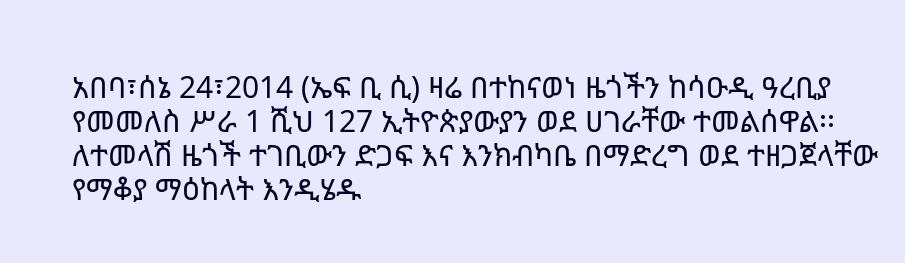አበባ፣ሰኔ 24፣2014 (ኤፍ ቢ ሲ) ዛሬ በተከናወነ ዜጎችን ከሳዑዲ ዓረቢያ የመመለስ ሥራ 1 ሺህ 127 ኢትዮጵያውያን ወደ ሀገራቸው ተመልሰዋል፡፡ ለተመላሽ ዜጎች ተገቢውን ድጋፍ እና እንክብካቤ በማድረግ ወደ ተዘጋጀላቸው የማቆያ ማዕከላት እንዲሄዱ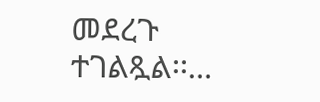መደረጉ ተገልጿል፡፡…